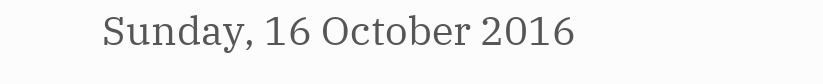Sunday, 16 October 2016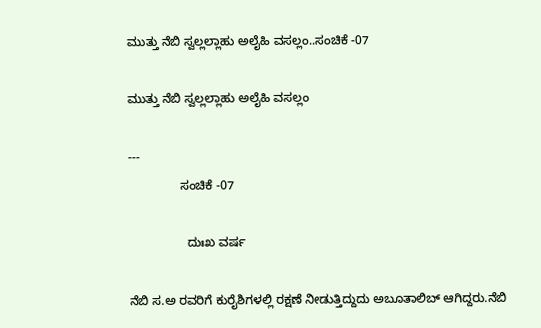ಮುತ್ತು ನೆಬಿ ಸ್ವಲ್ಲಲ್ಲಾಹು ಅಲೈಹಿ ವಸಲ್ಲಂ..ಸಂಚಿಕೆ -07

ಮುತ್ತು ನೆಬಿ ಸ್ವಲ್ಲಲ್ಲಾಹು ಅಲೈಹಿ ವಸಲ್ಲಂ

---
               ಸಂಚಿಕೆ -07

                 ದುಃಖ ವರ್ಷ

ನೆಬಿ ಸ.ಅ ರವರಿಗೆ ಕುರೈಶಿಗಳಲ್ಲಿ ರಕ್ಷಣೆ ನೀಡುತ್ತಿದ್ದುದು ಅಬೂತಾಲಿಬ್ ಆಗಿದ್ದರು.ನೆಬಿ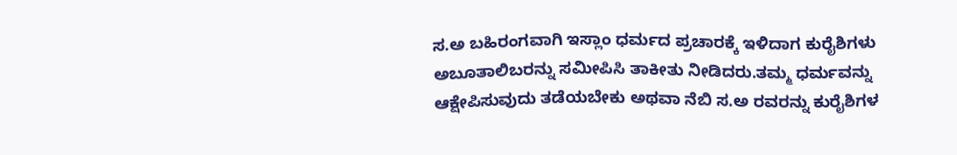ಸ.ಅ ಬಹಿರಂಗವಾಗಿ ಇಸ್ಲಾಂ ಧರ್ಮದ ಪ್ರಚಾರಕ್ಕೆ ಇಳಿದಾಗ ಕುರೈಶಿಗಳು ಅಬೂತಾಲಿಬರನ್ನು ಸಮೀಪಿಸಿ ತಾಕೀತು ನೀಡಿದರು.ತಮ್ಮ ಧರ್ಮವನ್ನು ಆಕ್ಷೇಪಿಸುವುದು ತಡೆಯಬೇಕು ಅಥವಾ ನೆಬಿ ಸ.ಅ ರವರನ್ನು ಕುರೈಶಿಗಳ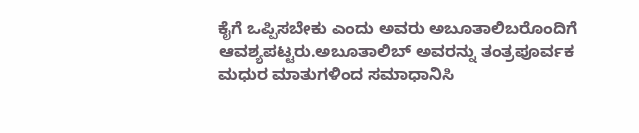ಕೈಗೆ ಒಪ್ಪಿಸಬೇಕು ಎಂದು ಅವರು ಅಬೂತಾಲಿಬರೊಂದಿಗೆ ಆವಶ್ಯಪಟ್ಟರು.ಅಬೂತಾಲಿಬ್ ಅವರನ್ನು ತಂತ್ರಪೂರ್ವಕ ಮಧುರ ಮಾತುಗಳಿಂದ ಸಮಾಧಾನಿಸಿ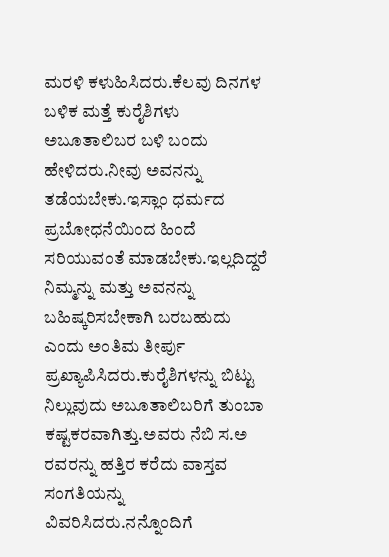ಮರಳಿ ಕಳುಹಿಸಿದರು.ಕೆಲವು ದಿನಗಳ ಬಳಿಕ ಮತ್ತೆ ಕುರೈಶಿಗಳು ಅಬೂತಾಲಿಬರ ಬಳಿ ಬಂದು ಹೇಳಿದರು.ನೀವು ಅವನನ್ನು ತಡೆಯಬೇಕು.ಇಸ್ಲಾಂ ಧರ್ಮದ ಪ್ರಬೋಧನೆಯಿಂದ ಹಿಂದೆ ಸರಿಯುವಂತೆ ಮಾಡಬೇಕು.ಇಲ್ಲದಿದ್ದರೆ ನಿಮ್ಮನ್ನು ಮತ್ತು ಅವನನ್ನು ಬಹಿಷ್ಕರಿಸಬೇಕಾಗಿ ಬರಬಹುದು ಎಂದು ಅಂತಿಮ ತೀರ್ಪು ಪ್ರಖ್ಯಾಪಿಸಿದರು.ಕುರೈಶಿಗಳನ್ನು ಬಿಟ್ಟು ನಿಲ್ಲುವುದು ಅಬೂತಾಲಿಬರಿಗೆ ತುಂಬಾ ಕಷ್ಟಕರವಾಗಿತ್ತು.ಅವರು ನೆಬಿ ಸ.ಅ ರವರನ್ನು ಹತ್ತಿರ ಕರೆದು ವಾಸ್ತವ ಸಂಗತಿಯನ್ನು ವಿವರಿಸಿದರು.ನನ್ನೊಂದಿಗೆ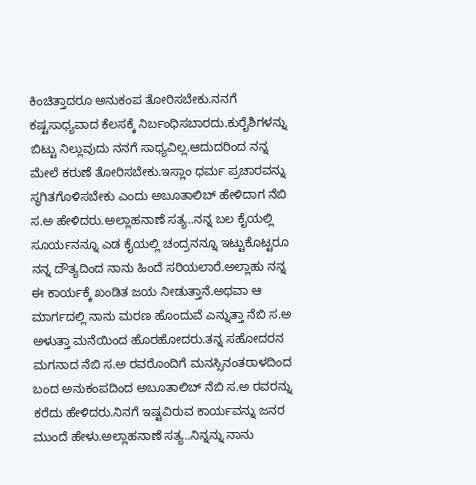ಕಿಂಚಿತ್ತಾದರೂ ಅನುಕಂಪ ತೋರಿಸಬೇಕು.ನನಗೆ ಕಷ್ಟಸಾಧ್ಯವಾದ ಕೆಲಸಕ್ಕೆ ನಿರ್ಬಂಧಿಸಬಾರದು.ಕುರೈಶಿಗಳನ್ನು ಬಿಟ್ಟು ನಿಲ್ಲುವುದು ನನಗೆ ಸಾಧ್ಯವಿಲ್ಲ.ಆದುದರಿಂದ ನನ್ನ ಮೇಲೆ ಕರುಣೆ ತೋರಿಸಬೇಕು.ಇಸ್ಲಾಂ ಧರ್ಮ ಪ್ರಚಾರವನ್ನು ಸ್ಥಗಿತಗೊಳಿಸಬೇಕು ಎಂದು ಅಬೂತಾಲಿಬ್ ಹೇಳಿದಾಗ ನೆಬಿ ಸ.ಅ ಹೇಳಿದರು.ಅಲ್ಲಾಹನಾಣೆ ಸತ್ಯ..ನನ್ನ ಬಲ ಕೈಯಲ್ಲಿ ಸೂರ್ಯನನ್ನೂ ಎಡ ಕೈಯಲ್ಲಿ ಚಂದ್ರನನ್ನೂ ಇಟ್ಟುಕೊಟ್ಟರೂ ನನ್ನ ದೌತ್ಯದಿಂದ ನಾನು ಹಿಂದೆ ಸರಿಯಲಾರೆ.ಅಲ್ಲಾಹು ನನ್ನ ಈ ಕಾರ್ಯಕ್ಕೆ ಖಂಡಿತ ಜಯ ನೀಡುತ್ತಾನೆ.ಅಥವಾ ಆ ಮಾರ್ಗದಲ್ಲಿ ನಾನು ಮರಣ ಹೊಂದುವೆ ಎನ್ನುತ್ತಾ ನೆಬಿ ಸ.ಅ ಅಳುತ್ತಾ ಮನೆಯಿಂದ ಹೊರಹೋದರು.ತನ್ನ ಸಹೋದರನ ಮಗನಾದ ನೆಬಿ ಸ.ಅ ರವರೊಂದಿಗೆ ಮನಸ್ಸಿನಂತರಾಳದಿಂದ ಬಂದ ಅನುಕಂಪದಿಂದ ಅಬೂತಾಲಿಬ್ ನೆಬಿ ಸ.ಅ ರವರನ್ನು ಕರೆದು ಹೇಳಿದರು.ನಿನಗೆ ಇಷ್ಟವಿರುವ ಕಾರ್ಯವನ್ನು ಜನರ ಮುಂದೆ ಹೇಳು.ಅಲ್ಲಾಹನಾಣೆ ಸತ್ಯ..ನಿನ್ನನ್ನು ನಾನು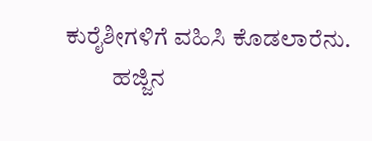ಕುರೈಶೀಗಳಿಗೆ ವಹಿಸಿ ಕೊಡಲಾರೆನು.
          ಹಜ್ಜಿನ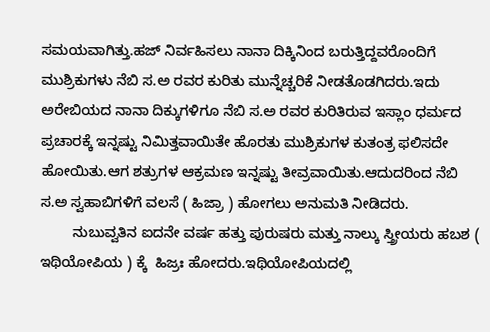ಸಮಯವಾಗಿತ್ತು.ಹಜ್ ನಿರ್ವಹಿಸಲು ನಾನಾ ದಿಕ್ಕಿನಿಂದ ಬರುತ್ತಿದ್ದವರೊಂದಿಗೆ ಮುಶ್ರಿಕುಗಳು ನೆಬಿ ಸ.ಅ ರವರ ಕುರಿತು ಮುನ್ನೆಚ್ಚರಿಕೆ ನೀಡತೊಡಗಿದರು.ಇದು ಅರೇಬಿಯದ ನಾನಾ ದಿಕ್ಕುಗಳಿಗೂ ನೆಬಿ ಸ.ಅ ರವರ ಕುರಿತಿರುವ ಇಸ್ಲಾಂ ಧರ್ಮದ ಪ್ರಚಾರಕ್ಕೆ ಇನ್ನಷ್ಟು ನಿಮಿತ್ತವಾಯಿತೇ ಹೊರತು ಮುಶ್ರಿಕುಗಳ ಕುತಂತ್ರ ಫಲಿಸದೇ ಹೋಯಿತು.ಆಗ ಶತ್ರುಗಳ ಆಕ್ರಮಣ ಇನ್ನಷ್ಟು ತೀವ್ರವಾಯಿತು.ಆದುದರಿಂದ ನೆಬಿ ಸ.ಅ ಸ್ವಹಾಬಿಗಳಿಗೆ ವಲಸೆ ( ಹಿಜ್ರಾ ) ಹೋಗಲು ಅನುಮತಿ ನೀಡಿದರು.
        ನುಬುವ್ವತಿನ ಐದನೇ ವರ್ಷ ಹತ್ತು ಪುರುಷರು ಮತ್ತು ನಾಲ್ಕು ಸ್ತ್ರೀಯರು ಹಬಶ ( ಇಥಿಯೋಪಿಯ ) ಕ್ಕೆ  ಹಿಜ್ರಃ ಹೋದರು.ಇಥಿಯೋಪಿಯದಲ್ಲಿ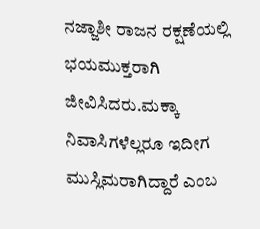ನಜ್ಜಾಶೀ ರಾಜನ ರಕ್ಷಣೆಯಲ್ಲಿ ಭಯಮುಕ್ತರಾಗಿ ಜೀವಿಸಿದರು.ಮಕ್ಕಾ ನಿವಾಸಿಗಳೆಲ್ಲರೂ ಇದೀಗ ಮುಸ್ಲಿಮರಾಗಿದ್ದಾರೆ ಎಂಬ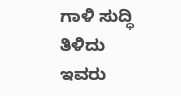ಗಾಳಿ ಸುದ್ಧಿ ತಿಳಿದು ಇವರು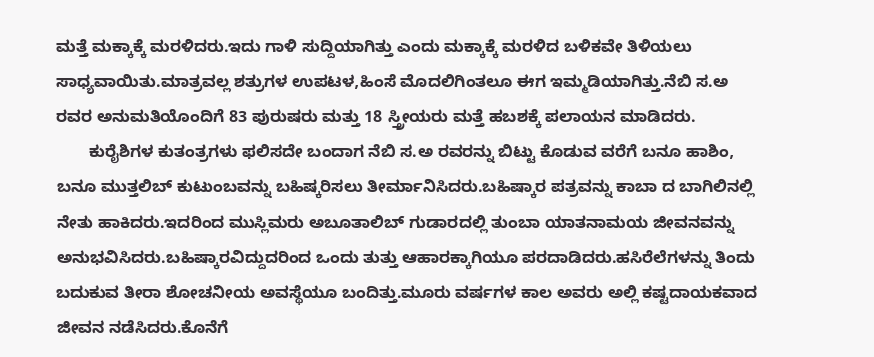ಮತ್ತೆ ಮಕ್ಕಾಕ್ಕೆ ಮರಳಿದರು.ಇದು ಗಾಳಿ ಸುದ್ದಿಯಾಗಿತ್ತು ಎಂದು ಮಕ್ಕಾಕ್ಕೆ ಮರಳಿದ ಬಳಿಕವೇ ತಿಳಿಯಲು ಸಾಧ್ಯವಾಯಿತು.ಮಾತ್ರವಲ್ಲ ಶತ್ರುಗಳ ಉಪಟಳ,ಹಿಂಸೆ ಮೊದಲಿಗಿಂತಲೂ ಈಗ ಇಮ್ಮಡಿಯಾಗಿತ್ತು.ನೆಬಿ ಸ.ಅ ರವರ ಅನುಮತಿಯೊಂದಿಗೆ 83 ಪುರುಷರು ಮತ್ತು 18 ಸ್ತ್ರೀಯರು ಮತ್ತೆ ಹಬಶಕ್ಕೆ ಪಲಾಯನ ಮಾಡಿದರು.
       ಕುರೈಶಿಗಳ ಕುತಂತ್ರಗಳು ಫಲಿಸದೇ ಬಂದಾಗ ನೆಬಿ ಸ.ಅ ರವರನ್ನು ಬಿಟ್ಟು ಕೊಡುವ ವರೆಗೆ ಬನೂ ಹಾಶಿಂ, ಬನೂ ಮುತ್ತಲಿಬ್ ಕುಟುಂಬವನ್ನು ಬಹಿಷ್ಕರಿಸಲು ತೀರ್ಮಾನಿಸಿದರು.ಬಹಿಷ್ಕಾರ ಪತ್ರವನ್ನು ಕಾಬಾ ದ ಬಾಗಿಲಿನಲ್ಲಿ ನೇತು ಹಾಕಿದರು.ಇದರಿಂದ ಮುಸ್ಲಿಮರು ಅಬೂತಾಲಿಬ್ ಗುಡಾರದಲ್ಲಿ ತುಂಬಾ ಯಾತನಾಮಯ ಜೀವನವನ್ನು ಅನುಭವಿಸಿದರು.ಬಹಿಷ್ಕಾರವಿದ್ದುದರಿಂದ ಒಂದು ತುತ್ತು ಆಹಾರಕ್ಕಾಗಿಯೂ ಪರದಾಡಿದರು.ಹಸಿರೆಲೆಗಳನ್ನು ತಿಂದು ಬದುಕುವ ತೀರಾ ಶೋಚನೀಯ ಅವಸ್ಥೆಯೂ ಬಂದಿತ್ತು.ಮೂರು ವರ್ಷಗಳ ಕಾಲ ಅವರು ಅಲ್ಲಿ ಕಷ್ಟದಾಯಕವಾದ ಜೀವನ ನಡೆಸಿದರು.ಕೊನೆಗೆ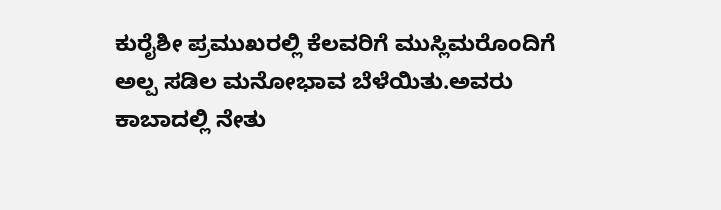ಕುರೈಶೀ ಪ್ರಮುಖರಲ್ಲಿ ಕೆಲವರಿಗೆ ಮುಸ್ಲಿಮರೊಂದಿಗೆ ಅಲ್ಪ ಸಡಿಲ ಮನೋಭಾವ ಬೆಳೆಯಿತು.ಅವರು ಕಾಬಾದಲ್ಲಿ ನೇತು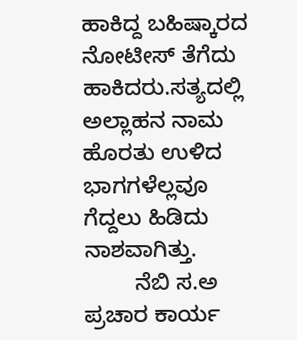ಹಾಕಿದ್ದ ಬಹಿಷ್ಕಾರದ ನೋಟೀಸ್ ತೆಗೆದು ಹಾಕಿದರು.ಸತ್ಯದಲ್ಲಿ ಅಲ್ಲಾಹನ ನಾಮ ಹೊರತು ಉಳಿದ ಭಾಗಗಳೆಲ್ಲವೂ ಗೆದ್ದಲು ಹಿಡಿದು ನಾಶವಾಗಿತ್ತು.
        ನೆಬಿ ಸ.ಅ ಪ್ರಚಾರ ಕಾರ್ಯ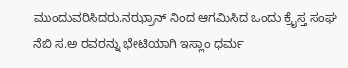ಮುಂದುವರಿಸಿದರು.ನಝ್ರಾನ್ ನಿಂದ ಆಗಮಿಸಿದ ಒಂದು ಕ್ರೈಸ್ತ ಸಂಘ ನೆಬಿ ಸ.ಅ ರವರನ್ನು ಭೇಟಿಯಾಗಿ ಇಸ್ಲಾಂ ಧರ್ಮ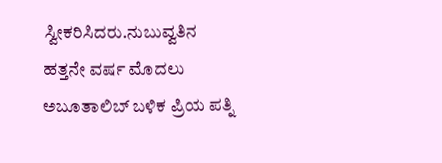ಸ್ವೀಕರಿಸಿದರು.ನುಬುವ್ವತಿನ ಹತ್ತನೇ ವರ್ಷ ಮೊದಲು ಅಬೂತಾಲಿಬ್ ಬಳಿಕ ಪ್ರಿಯ ಪತ್ನಿ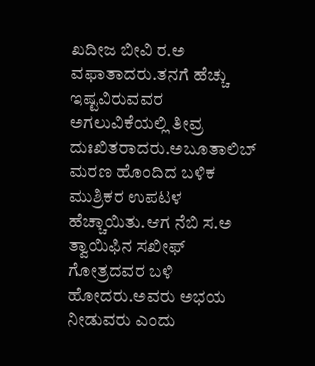ಖದೀಜ ಬೀವಿ ರ.ಅ ವಫಾತಾದರು.ತನಗೆ ಹೆಚ್ಚು ಇಷ್ಟವಿರುವವರ ಅಗಲುವಿಕೆಯಲ್ಲಿ ತೀವ್ರ ದುಃಖಿತರಾದರು.ಅಬೂತಾಲಿಬ್ ಮರಣ ಹೊಂದಿದ ಬಳಿಕ ಮುಶ್ರಿಕರ ಉಪಟಳ ಹೆಚ್ಚಾಯಿತು.ಆಗ ನೆಬಿ ಸ.ಅ ತ್ವಾಯಿಫಿನ ಸಖೀಫ್ ಗೋತ್ರದವರ ಬಳಿ ಹೋದರು.ಅವರು ಅಭಯ ನೀಡುವರು ಎಂದು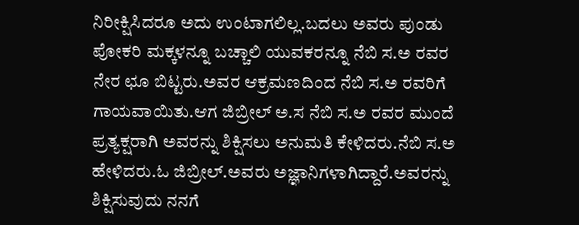ನಿರೀಕ್ಷಿಸಿದರೂ ಅದು ಉಂಟಾಗಲಿಲ್ಲ.ಬದಲು ಅವರು ಪುಂಡು ಪೋಕರಿ ಮಕ್ಕಳನ್ನೂ ಬಚ್ಚಾಲಿ ಯುವಕರನ್ನೂ ನೆಬಿ ಸ.ಅ ರವರ ನೇರ ಛೂ ಬಿಟ್ಟರು.ಅವರ ಆಕ್ರಮಣದಿಂದ ನೆಬಿ ಸ.ಅ ರವರಿಗೆ ಗಾಯವಾಯಿತು.ಆಗ ಜಿಬ್ರೀಲ್ ಅ.ಸ ನೆಬಿ ಸ.ಅ ರವರ ಮುಂದೆ ಪ್ರತ್ಯಕ್ಷರಾಗಿ ಅವರನ್ನು ಶಿಕ್ಷಿಸಲು ಅನುಮತಿ ಕೇಳಿದರು.ನೆಬಿ ಸ.ಅ ಹೇಳಿದರು.ಓ ಜಿಬ್ರೀಲ್.ಅವರು ಅಜ್ಞಾನಿಗಳಾಗಿದ್ದಾರೆ.ಅವರನ್ನು ಶಿಕ್ಷಿಸುವುದು ನನಗೆ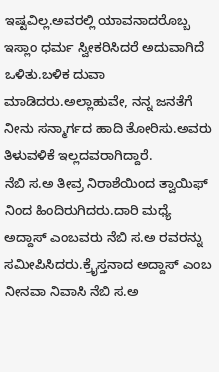ಇಷ್ಟವಿಲ್ಲ.ಅವರಲ್ಲಿ ಯಾವನಾದರೊಬ್ಬ ಇಸ್ಲಾಂ ಧರ್ಮ ಸ್ವೀಕರಿಸಿದರೆ ಅದುವಾಗಿದೆ ಒಳಿತು.ಬಳಿಕ ದುವಾ ಮಾಡಿದರು.ಅಲ್ಲಾಹುವೇ, ನನ್ನ ಜನತೆಗೆ ನೀನು ಸನ್ಮಾರ್ಗದ ಹಾದಿ ತೋರಿಸು.ಅವರು ತಿಳುವಳಿಕೆ ಇಲ್ಲದವರಾಗಿದ್ದಾರೆ.
ನೆಬಿ ಸ.ಅ ತೀವ್ರ ನಿರಾಶೆಯಿಂದ ತ್ವಾಯಿಫ್ ನಿಂದ ಹಿಂದಿರುಗಿದರು.ದಾರಿ ಮಧ್ಯೆ ಅದ್ದಾಸ್ ಎಂಬವರು ನೆಬಿ ಸ.ಅ ರವರನ್ನು ಸಮೀಪಿಸಿದರು.ಕ್ರೈಸ್ತನಾದ ಅದ್ದಾಸ್ ಎಂಬ ನೀನವಾ ನಿವಾಸಿ ನೆಬಿ ಸ.ಅ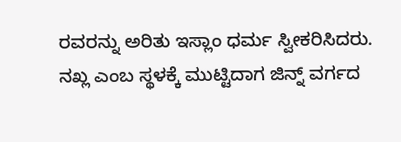ರವರನ್ನು ಅರಿತು ಇಸ್ಲಾಂ ಧರ್ಮ ಸ್ವೀಕರಿಸಿದರು.
ನಖ್ಲ ಎಂಬ ಸ್ಥಳಕ್ಕೆ ಮುಟ್ಟಿದಾಗ ಜಿನ್ನ್ ವರ್ಗದ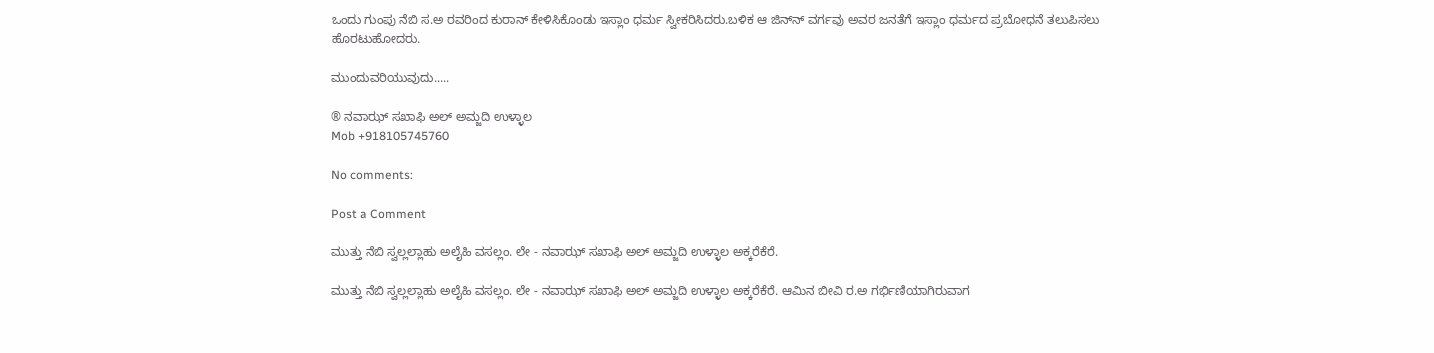ಒಂದು ಗುಂಪು ನೆಬಿ ಸ.ಅ ರವರಿಂದ ಕುರಾನ್ ಕೇಳಿಸಿಕೊಂಡು ಇಸ್ಲಾಂ ಧರ್ಮ ಸ್ವೀಕರಿಸಿದರು.ಬಳಿಕ ಆ ಜಿನ್‍ನ್ ವರ್ಗವು ಅವರ ಜನತೆಗೆ ಇಸ್ಲಾಂ ಧರ್ಮದ ಪ್ರಬೋಧನೆ ತಲುಪಿಸಲು ಹೊರಟುಹೋದರು.

ಮುಂದುವರಿಯುವುದು.....

® ನವಾಝ್ ಸಖಾಫಿ ಅಲ್ ಅಮ್ಜದಿ ಉಳ್ಳಾಲ
Mob +918105745760

No comments:

Post a Comment

ಮುತ್ತು ನೆಬಿ ಸ್ವಲ್ಲಲ್ಲಾಹು ಅಲೈಹಿ ವಸಲ್ಲಂ. ಲೇ - ನವಾಝ್ ಸಖಾಫಿ ಅಲ್ ಅಮ್ಜದಿ ಉಳ್ಳಾಲ ಅಕ್ಕರೆಕೆರೆ.

ಮುತ್ತು ನೆಬಿ ಸ್ವಲ್ಲಲ್ಲಾಹು ಅಲೈಹಿ ವಸಲ್ಲಂ. ಲೇ - ನವಾಝ್ ಸಖಾಫಿ ಅಲ್ ಅಮ್ಜದಿ ಉಳ್ಳಾಲ ಅಕ್ಕರೆಕೆರೆ. ಆಮಿನ ಬೀವಿ ರ.ಅ ಗರ್ಭಿಣಿಯಾಗಿರುವಾಗ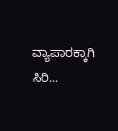ವ್ಯಾಪಾರಕ್ಕಾಗಿ ಸಿರಿ...